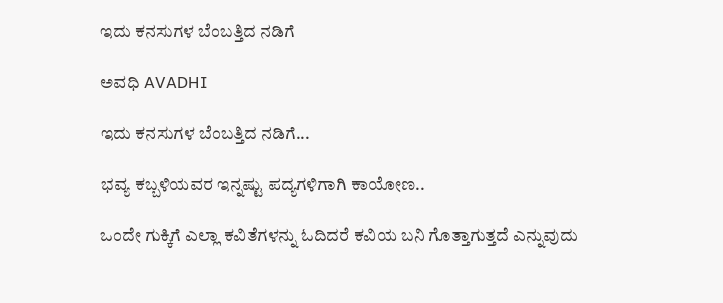ಇದು ಕನಸುಗಳ ಬೆಂಬತ್ತಿದ ನಡಿಗೆ‍

ಅವಧಿ AVADHI

ಇದು ಕನಸುಗಳ ಬೆಂಬತ್ತಿದ ನಡಿಗೆ...

ಭವ್ಯ ಕಬ್ಬಳಿಯವರ ಇನ್ನಷ್ಟು ಪದ್ಯಗಳಿಗಾಗಿ ಕಾಯೋಣ..

ಒಂದೇ ಗುಕ್ಕಿಗೆ ಎಲ್ಲಾ ಕವಿತೆಗಳನ್ನು ಓದಿದರೆ ಕವಿಯ ಬನಿ ಗೊತ್ತಾಗುತ್ತದೆ ಎನ್ನುವುದು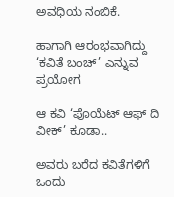ಅವಧಿಯ ನಂಬಿಕೆ.

ಹಾಗಾಗಿ ಆರಂಭವಾಗಿದ್ದು ‘ಕವಿತೆ ಬಂಚ್’ ಎನ್ನುವ ಪ್ರಯೋಗ

ಆ ಕವಿ ‘ಪೊಯೆಟ್ ಆಫ್ ದಿ ವೀಕ್’ ಕೂಡಾ..

ಅವರು ಬರೆದ ಕವಿತೆಗಳಿಗೆ ಒಂದು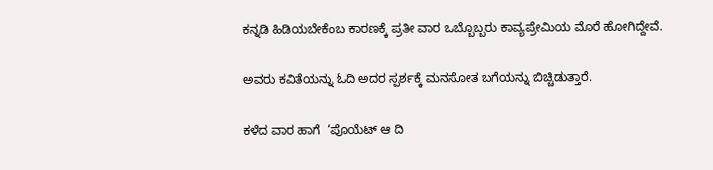ಕನ್ನಡಿ ಹಿಡಿಯಬೇಕೆಂಬ ಕಾರಣಕ್ಕೆ ಪ್ರತೀ ವಾರ ಒಬ್ಬೊಬ್ಬರು ಕಾವ್ಯಪ್ರೇಮಿಯ ಮೊರೆ ಹೋಗಿದ್ದೇವೆ.

ಅವರು ಕವಿತೆಯನ್ನು ಓದಿ ಅದರ ಸ್ಪರ್ಶಕ್ಕೆ ಮನಸೋತ ಬಗೆಯನ್ನು ಬಿಚ್ಚಿಡುತ್ತಾರೆ.

ಕಳೆದ ವಾರ ಹಾಗೆ  ‘ಪೊಯೆಟ್ ಆ ದಿ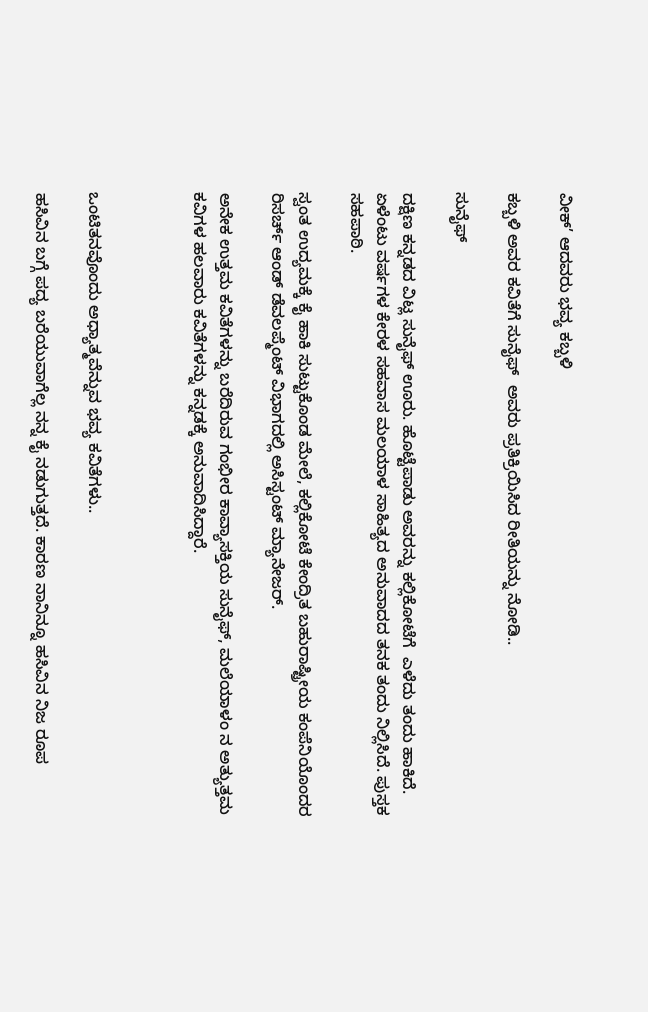ವೀಕ್’ ಆದವರು ಭವ್ಯ ಕಬ್ಬಳಿ

ಕಬ್ಬಳಿ ಅವರ ಕವಿತೆಗೆ ಸುನೈಫ್  ಅವರು ಪ್ರತಿಕ್ರಿಯಿಸಿದ ರೀತಿಯನ್ನು ನೋಡಿ..

ಸುನೈಫ್

ದಕ್ಷಿಣ ಕನ್ನಡದ ವಿಟ್ಲ ಸುನೈಫ್ ಊರು. ಹೊಟ್ಟೆಪಾಡು ಅವರನ್ನು ಕಲ್ಲಿಕೋಟೆಗೆ  ಎಳೆದು ತಂದು ಹಾಕಿದೆ. ಏಳೆಂಟು ವರ್ಷಗಳ ಕೇರಳ ಸಹವಾಸ ಮಲಯಾಳ ಸಾಹಿತ್ಯದ ಅನುವಾದದ ತನಕ ತಂದು ನಿಲ್ಲಿಸಿದೆ. ಪುಸ್ತಕ ಸಹಪಾಠಿ.

ಸ್ವಂತ ಉದ್ಯಮಕ್ಕೆ ಕೈ ಹಾಕಿ ಸುಟ್ಟುಕೊಂಡ ಮೇಲೆ, ಕಲ್ಲಿಕೋಟೆ ಕೇಂದ್ರಿತ ಬಹುರಾಷ್ಟ್ರೀಯ ಕಂಪೆನಿಯೊಂದರ ರಿಸರ್ಚ್ ಆಂಡ್ ಡೆವಲಪ್ಮೆಂಟ್ ವಿಭಾಗದಲ್ಲಿ ಅಸಿಸ್ಟಂಟ್ ಮ್ಯಾನೇಜರ್.

ಅನೇಕ ಉತ್ತಮ ಕವಿತೆಗಳನ್ನು ಬರೆದಿರುವ ಗಂಭೀರ ಕಾವ್ಯಾಸಕ್ತಿಯ ಸುನೈಫ್, ಮಲೆಯಾಳಂ ನ ಅತ್ಯುತ್ತಮ ಕವಿಗಳ ಹಲವಾರು ಕವಿತೆಗಳನ್ನು ಕನ್ನಡಕ್ಕೆ ಅನುವಾದಿಸಿದ್ದಾರೆ.



ಒಂಟಿತನವೊಂದು ಅಧ್ಯಾತ್ಮವೆನ್ನುವ ಭವ್ಯ ಕವಿತೆಗಳು..

ಹಸಿವಿನ ಬಗ್ಗೆ ಪದ್ಯ ಬರೆಯುವಾಗೆಲ್ಲ ನನ್ನ ಕೈ ನಡುಗುತ್ತದೆ. ಕಾರಣ ನಾನಿನ್ನೂ ಹಸಿವಿನ ನಿಜ ರೂಪ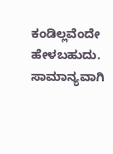ಕಂಡಿಲ್ಲವೆಂದೇ ಹೇಳಬಹುದು. ಸಾಮಾನ್ಯವಾಗಿ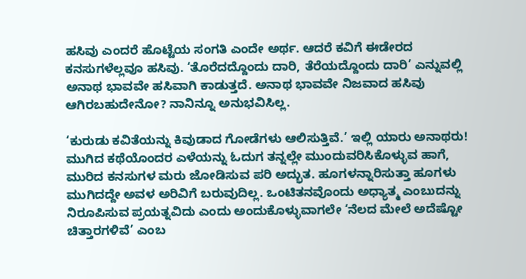ಹಸಿವು ಎಂದರೆ ಹೊಟ್ಟೆಯ ಸಂಗತಿ ಎಂದೇ ಅರ್ಥ. ಆದರೆ ಕವಿಗೆ ಈಡೇರದ ಕನಸುಗಳೆಲ್ಲವೂ ಹಸಿವು. ‘ತೊರೆದದ್ದೊಂದು ದಾರಿ, ತೆರೆಯದ್ದೊಂದು ದಾರಿ’ ಎನ್ನುವಲ್ಲಿ ಅನಾಥ ಭಾವವೇ ಹಸಿವಾಗಿ ಕಾಡುತ್ತದೆ. ಅನಾಥ ಭಾವವೇ ನಿಜವಾದ ಹಸಿವು ಆಗಿರಬಹುದೇನೋ? ನಾನಿನ್ನೂ ಅನುಭವಿಸಿಲ್ಲ.

‘ಕುರುಡು ಕವಿತೆಯನ್ನು ಕಿವುಡಾದ ಗೋಡೆಗಳು ಆಲಿಸುತ್ತಿವೆ.’ ಇಲ್ಲಿ ಯಾರು ಅನಾಥರು! ಮುಗಿದ ಕಥೆಯೊಂದರ ಎಳೆಯನ್ನು ಓದುಗ ತನ್ನಲ್ಲೇ ಮುಂದುವರಿಸಿಕೊಳ್ಳುವ ಹಾಗೆ, ಮುರಿದ ಕನಸುಗಳ ಮರು ಜೋಡಿಸುವ ಪರಿ ಅದ್ಭುತ. ಹೂಗಳನ್ನಾರಿಸುತ್ತಾ ಹೂಗಳು ಮುಗಿದದ್ದೇ ಅವಳ ಅರಿವಿಗೆ ಬರುವುದಿಲ್ಲ. ಒಂಟಿತನವೊಂದು ಅಧ್ಯಾತ್ಮ ಎಂಬುದನ್ನು ನಿರೂಪಿಸುವ ಪ್ರಯತ್ನವಿದು ಎಂದು ಅಂದುಕೊಳ್ಳುವಾಗಲೇ ‘ನೆಲದ ಮೇಲೆ ಅದೆಷ್ಟೋ ಚಿತ್ತಾರಗಳಿವೆ’ ಎಂಬ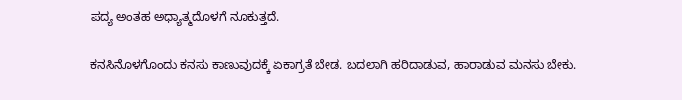ಪದ್ಯ ಅಂತಹ ಅಧ್ಯಾತ್ಮದೊಳಗೆ ನೂಕುತ್ತದೆ.

ಕನಸಿನೊಳಗೊಂದು ಕನಸು ಕಾಣುವುದಕ್ಕೆ ಏಕಾಗ್ರತೆ ಬೇಡ. ಬದಲಾಗಿ ಹರಿದಾಡುವ, ಹಾರಾಡುವ ಮನಸು ಬೇಕು.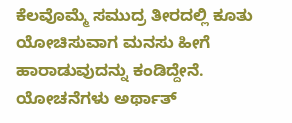ಕೆಲವೊಮ್ಮೆ ಸಮುದ್ರ ತೀರದಲ್ಲಿ ಕೂತು ಯೋಚಿಸುವಾಗ ಮನಸು ಹೀಗೆ ಹಾರಾಡುವುದನ್ನು ಕಂಡಿದ್ದೇನೆ. ಯೋಚನೆಗಳು ಅರ್ಥಾತ್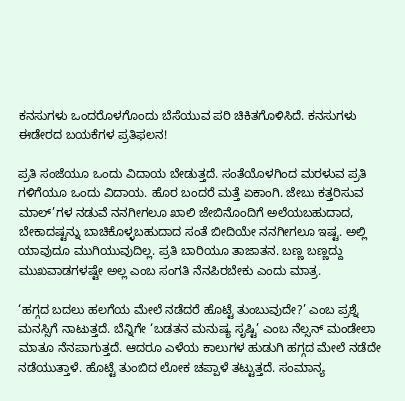ಕನಸುಗಳು ಒಂದರೊಳಗೊಂದು ಬೆಸೆಯುವ ಪರಿ ಚಿಕಿತಗೊಳಿಸಿದೆ. ಕನಸುಗಳು ಈಡೇರದ ಬಯಕೆಗಳ ಪ್ರತಿಫಲನ!

ಪ್ರತಿ ಸಂಜೆಯೂ ಒಂದು ವಿದಾಯ ಬೇಡುತ್ತದೆ. ಸಂತೆಯೊಳಗಿಂದ ಮರಳುವ ಪ್ರತಿ ಗಳಿಗೆಯೂ ಒಂದು ವಿದಾಯ. ಹೊರ ಬಂದರೆ ಮತ್ತೆ ಏಕಾಂಗಿ. ಜೇಬು ಕತ್ತರಿಸುವ ಮಾಲ್’ಗಳ ನಡುವೆ ನನಗೀಗಲೂ ಖಾಲಿ ಜೇಬಿನೊಂದಿಗೆ ಅಲೆಯಬಹುದಾದ, ಬೇಕಾದಷ್ಟನ್ನು ಬಾಚಿಕೊಳ್ಳಬಹುದಾದ ಸಂತೆ ಬೀದಿಯೇ ನನಗೀಗಲೂ ಇಷ್ಟ. ಅಲ್ಲಿ ಯಾವುದೂ ಮುಗಿಯುವುದಿಲ್ಲ. ಪ್ರತಿ ಬಾರಿಯೂ ತಾಜಾತನ. ಬಣ್ಣ ಬಣ್ಣದ್ದು ಮುಖವಾಡಗಳಷ್ಟೇ ಅಲ್ಲ ಎಂಬ ಸಂಗತಿ ನೆನಪಿರಬೇಕು ಎಂದು ಮಾತ್ರ.

‘ಹಗ್ಗದ ಬದಲು ಹಲಗೆಯ ಮೇಲೆ ನಡೆದರೆ ಹೊಟ್ಟೆ ತುಂಬುವುದೇ?’ ಎಂಬ ಪ್ರಶ್ನೆ ಮನಸ್ಸಿಗೆ ನಾಟುತ್ತದೆ. ಬೆನ್ನಿಗೇ ‘ಬಡತನ ಮನುಷ್ಯ ಸೃಷ್ಟಿ’ ಎಂಬ ನೆಲ್ಸನ್ ಮಂಡೇಲಾ ಮಾತೂ ನೆನಪಾಗುತ್ತದೆ. ಆದರೂ ಎಳೆಯ ಕಾಲುಗಳ ಹುಡುಗಿ ಹಗ್ಗದ ಮೇಲೆ ನಡೆದೇ ನಡೆಯುತ್ತಾಳೆ. ಹೊಟ್ಟೆ ತುಂಬಿದ ಲೋಕ ಚಪ್ಪಾಳೆ ತಟ್ಟುತ್ತದೆ. ಸಂಮಾನ್ಯ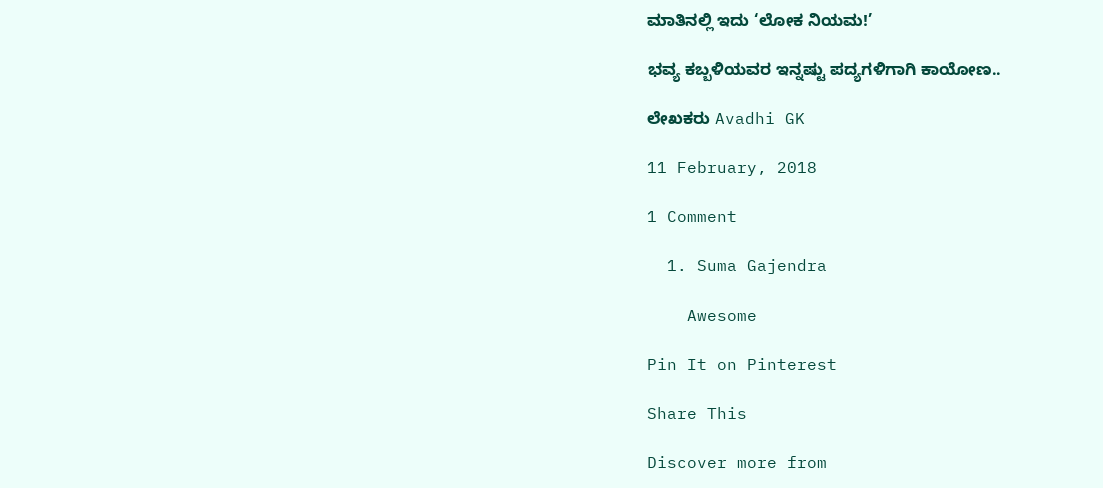ಮಾತಿನಲ್ಲಿ ಇದು ‘ಲೋಕ ನಿಯಮ!’

ಭವ್ಯ ಕಬ್ಬಳಿಯವರ ಇನ್ನಷ್ಟು ಪದ್ಯಗಳಿಗಾಗಿ ಕಾಯೋಣ..

ಲೇಖಕರು Avadhi GK

11 February, 2018

1 Comment

  1. Suma Gajendra

    Awesome

Pin It on Pinterest

Share This

Discover more from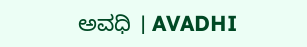ಅವಧಿ । AVADHI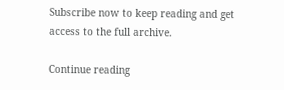Subscribe now to keep reading and get access to the full archive.

Continue reading